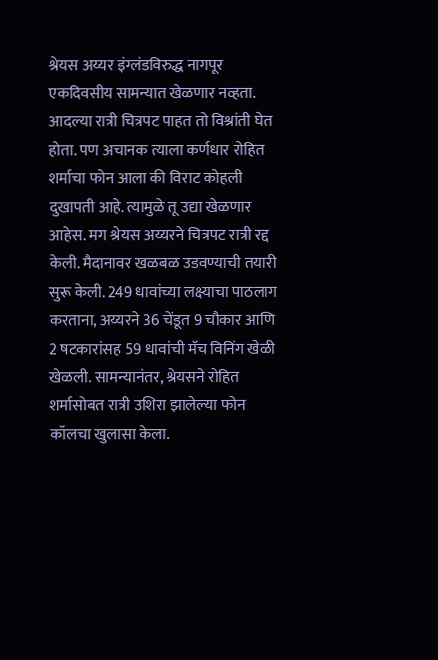श्रेयस अय्यर इंग्लंडविरुद्ध नागपूर एकदिवसीय सामन्यात खेळणार नव्हता. आदल्या रात्री चित्रपट पाहत तो विश्रांती घेत होता. पण अचानक त्याला कर्णधार रोहित शर्माचा फोन आला की विराट कोहली दुखापती आहे. त्यामुळे तू उद्या खेळणार आहेस. मग श्रेयस अय्यरने चित्रपट रात्री रद्द केली. मैदानावर खळबळ उडवण्याची तयारी सुरू केली. 249 धावांच्या लक्ष्याचा पाठलाग करताना, अय्यरने 36 चेंडूत 9 चौकार आणि 2 षटकारांसह 59 धावांची मॅच विनिंग खेळी खेळली. सामन्यानंतर, श्रेयसने रोहित शर्मासोबत रात्री उशिरा झालेल्या फोन कॉलचा खुलासा केला.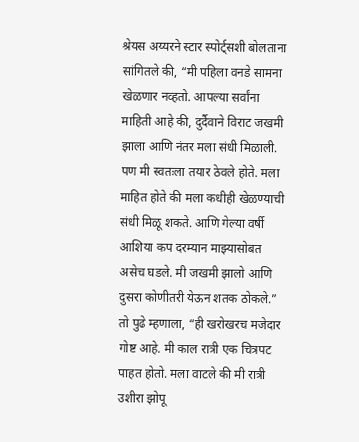श्रेयस अय्यरने स्टार स्पोर्ट्सशी बोलताना सांगितले की, “मी पहिला वनडे सामना खेळणार नव्हतो. आपल्या सर्वांना माहिती आहे की, दुर्दैवाने विराट जखमी झाला आणि नंतर मला संधी मिळाली. पण मी स्वतःला तयार ठेवले होते. मला माहित होते की मला कधीही खेळण्याची संधी मिळू शकते. आणि गेल्या वर्षी आशिया कप दरम्यान माझ्यासोबत असेच घडले. मी जखमी झालो आणि दुसरा कोणीतरी येऊन शतक ठोकले.”
तो पुढे म्हणाला, “ही खरोखरच मजेदार गोष्ट आहे. मी काल रात्री एक चित्रपट पाहत होतो. मला वाटले की मी रात्री उशीरा झोपू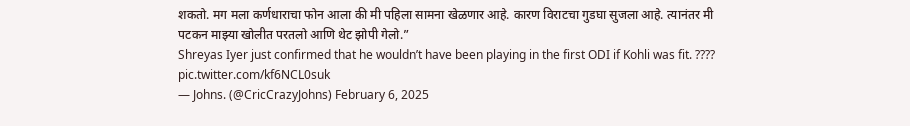शकतो. मग मला कर्णधाराचा फोन आला की मी पहिला सामना खेळणार आहे. कारण विराटचा गुडघा सुजला आहे. त्यानंतर मी पटकन माझ्या खोलीत परतलो आणि थेट झोपी गेलो.”
Shreyas Iyer just confirmed that he wouldn’t have been playing in the first ODI if Kohli was fit. ???? pic.twitter.com/kf6NCL0suk
— Johns. (@CricCrazyJohns) February 6, 2025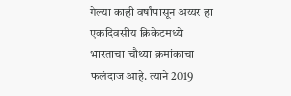गेल्या काही वर्षांपासून अय्यर हा एकदिवसीय क्रिकेटमध्ये भारताचा चौथ्या क्रमांकाचा फलंदाज आहे. त्याने 2019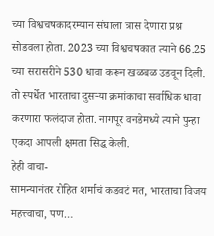च्या विश्वचषकादरम्यान संघाला त्रास देणारा प्रश्न सोडवला होता. 2023 च्या विश्वचषकात त्याने 66.25 च्या सरासरीने 530 धावा करून खळबळ उडवून दिली. तो स्पर्धेत भारताचा दुसऱ्या क्रमांकाचा सर्वाधिक धावा करणारा फलंदाज होता. नागपूर वनडेमध्ये त्याने पुन्हा एकदा आपली क्षमता सिद्ध केली.
हेही वाचा-
सामन्यानंतर रोहित शर्माचं कडवटं मत, भारताचा विजय महत्त्वाचा, पण…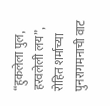“हुकलेला पुल, हरवलेली लय”, रोहित शर्माच्या पुनरागमनाची वाट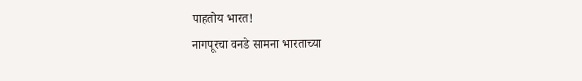पाहतोय भारत!
नागपूरचा वनडे सामना भारताच्या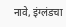नावे, इंग्लंडचा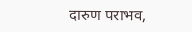दारुण पराभव,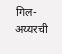गिल-अय्यरची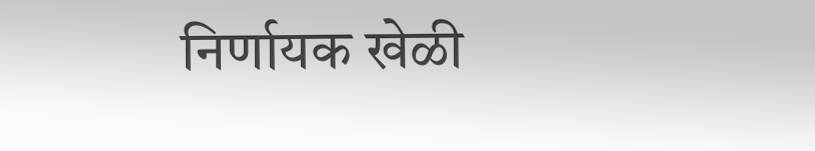निर्णायक खेळी